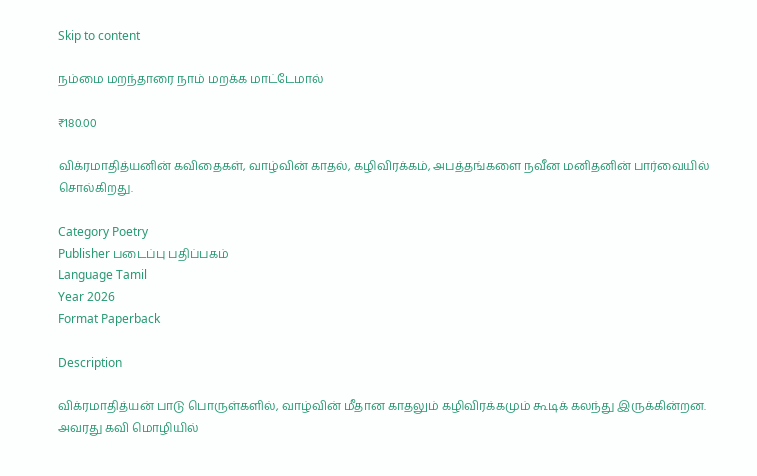Skip to content

நம்மை மறந்தாரை நாம் மறக்க மாட்டேமால்

₹180.00

விக்ரமாதித்யனின் கவிதைகள், வாழ்வின் காதல், கழிவிரக்கம், அபத்தங்களை நவீன மனிதனின் பார்வையில் சொல்கிறது.

Category Poetry
Publisher படைப்பு பதிப்பகம்
Language Tamil
Year 2026
Format Paperback

Description

விக்ரமாதித்யன் பாடு பொருள்களில், வாழ்வின் மீதான காதலும் கழிவிரக்கமும் கூடிக் கலந்து இருக்கின்றன. அவரது கவி மொழியில்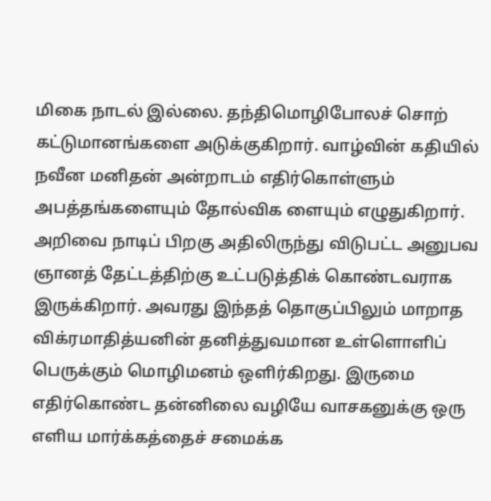மிகை நாடல் இல்லை. தந்திமொழிபோலச் சொற் கட்டுமானங்களை அடுக்குகிறார். வாழ்வின் கதியில் நவீன மனிதன் அன்றாடம் எதிர்கொள்ளும் அபத்தங்களையும் தோல்விக ளையும் எழுதுகிறார். அறிவை நாடிப் பிறகு அதிலிருந்து விடுபட்ட அனுபவ ஞானத் தேட்டத்திற்கு உட்படுத்திக் கொண்டவராக இருக்கிறார். அவரது இந்தத் தொகுப்பிலும் மாறாத விக்ரமாதித்யனின் தனித்துவமான உள்ளொளிப் பெருக்கும் மொழிமனம் ஒளிர்கிறது. இருமை எதிர்கொண்ட தன்னிலை வழியே வாசகனுக்கு ஒரு எளிய மார்க்கத்தைச் சமைக்க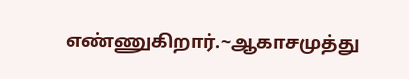எண்ணுகிறார்.~ஆகாசமுத்து